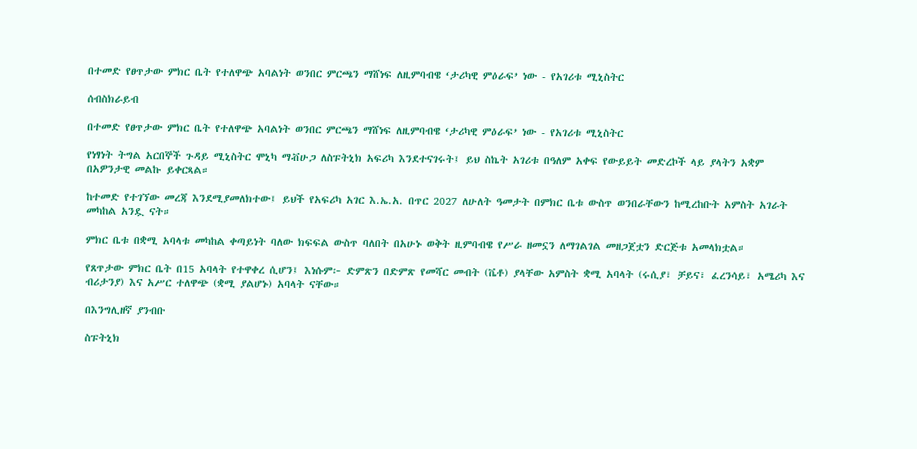በተመድ የፀጥታው ምክር ቤት የተለዋጭ አባልነት ወንበር ምርጫን ማሸነፍ ለዚምባብዌ ‘ታሪካዊ ምዕራፍ’ ነው - የአገሪቱ ሚኒስትር

ሰብስክራይብ

በተመድ የፀጥታው ምክር ቤት የተለዋጭ አባልነት ወንበር ምርጫን ማሸነፍ ለዚምባብዌ ‘ታሪካዊ ምዕራፍ’ ነው - የአገሪቱ ሚኒስትር

የነፃነት ትግል አርበኞች ጉዳይ ሚኒስትር ሞኒካ ማቭሁጋ ለስፑትኒክ አፍሪካ እንደተናገሩት፤ ይህ ስኬት አገሪቱ በዓለም አቀፍ የውይይት መድረኮች ላይ ያላትን አቋም በአዎንታዊ መልኩ ይቀርጻል።

ከተመድ የተገኘው መረጃ እንደሚያመለክተው፤ ይህች የአፍሪካ አገር እ.ኤ.አ. በጥር 2027 ለሁለት ዓመታት በምክር ቤቱ ውስጥ ወንበራቸውን ከሚረከቡት አምስት አገራት መካከል አንዷ ናት።

ምክር ቤቱ በቋሚ አባላቱ መካከል ቀጣይነት ባለው ክፍፍል ውስጥ ባለበት በአሁኑ ወቅት ዚምባብዌ የሥራ ዘመኗን ለማገልገል መዘጋጀቷን ድርጅቱ አመላክቷል።

የጸጥታው ምክር ቤት በ15 አባላት የተዋቀረ ሲሆን፤ እነሱም፦ ድምጽን በድምጽ የመሻር መብት (ቬቶ) ያላቸው አምስት ቋሚ አባላት (ሩሲያ፣ ቻይና፣ ፈረንሳይ፣ አሜሪካ እና ብሪታንያ) እና አሥር ተለዋጭ (ቋሚ ያልሆኑ) አባላት ናቸው።

በእንግሊዘኛ ያንብቡ

ስፑትኒክ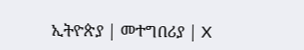ኢትዮጵያ | መተግበሪያ | X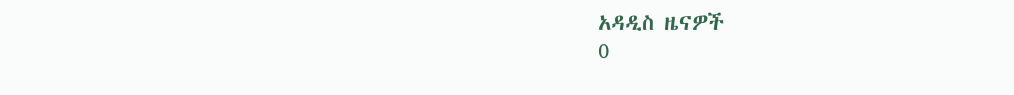አዳዲስ ዜናዎች
0